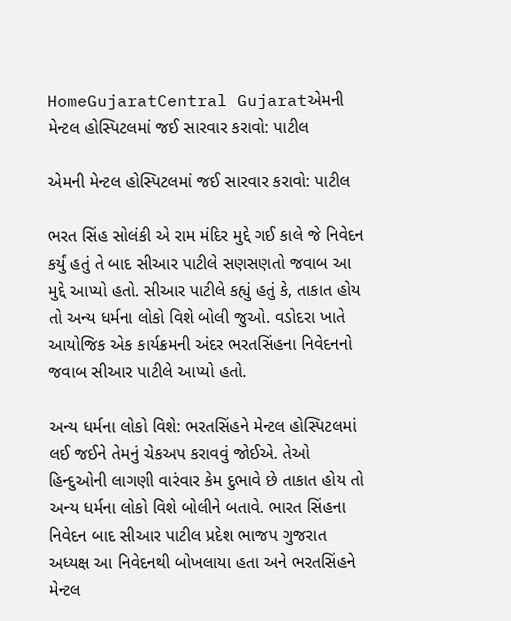HomeGujaratCentral Gujaratએમની મેન્ટલ હોસ્પિટલમાં જઈ સારવાર કરાવો: પાટીલ

એમની મેન્ટલ હોસ્પિટલમાં જઈ સારવાર કરાવો: પાટીલ

ભરત સિંહ સોલંકી એ રામ મંદિર મુદ્દે ગઈ કાલે જે નિવેદન કર્યું હતું તે બાદ સીઆર પાટીલે સણસણતો જવાબ આ મુદ્દે આપ્યો હતો. સીઆર પાટીલે કહ્યું હતું કે, તાકાત હોય તો અન્ય ધર્મના લોકો વિશે બોલી જુઓ. વડોદરા ખાતે આયોજિક એક કાર્યક્રમની અંદર ભરતસિંહના નિવેદનનો જવાબ સીઆર પાટીલે આપ્યો હતો.

અન્ય ધર્મના લોકો વિશે: ભરતસિંહને મેન્ટલ હોસ્પિટલમાં લઈ જઈને તેમનું ચેકઅપ કરાવવું જોઈએ. તેઓ હિન્દુઓની લાગણી વારંવાર કેમ દુભાવે છે તાકાત હોય તો અન્ય ધર્મના લોકો વિશે બોલીને બતાવે. ભારત સિંહના નિવેદન બાદ સીઆર પાટીલ પ્રદેશ ભાજપ ગુજરાત અધ્યક્ષ આ નિવેદનથી બોખલાયા હતા અને ભરતસિંહને મેન્ટલ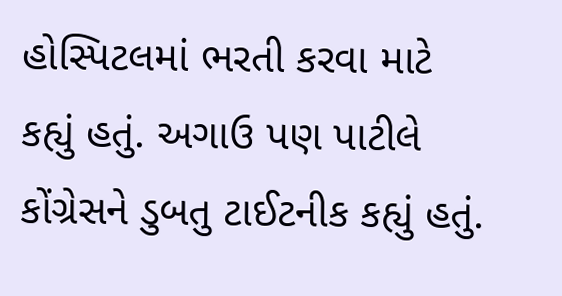હોસ્પિટલમાં ભરતી કરવા માટે કહ્યું હતું. અગાઉ પણ પાટીલે કોંગ્રેસને ડુબતુ ટાઈટનીક કહ્યું હતું.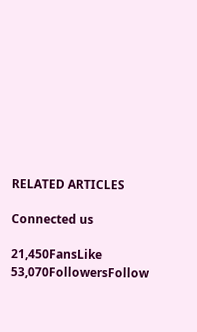RELATED ARTICLES

Connected us

21,450FansLike
53,070FollowersFollow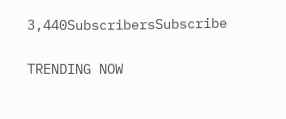3,440SubscribersSubscribe

TRENDING NOW